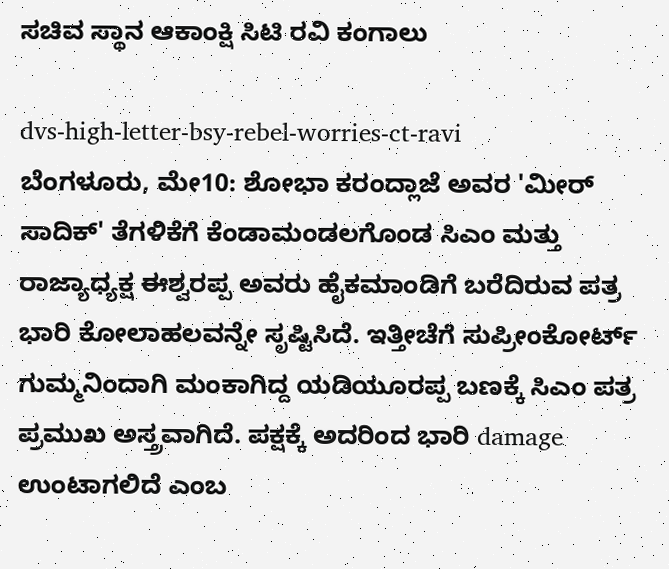ಸಚಿವ ಸ್ಥಾನ ಆಕಾಂಕ್ಷಿ ಸಿಟಿ ರವಿ ಕಂಗಾಲು

dvs-high-letter-bsy-rebel-worries-ct-ravi
ಬೆಂಗಳೂರು, ಮೇ10: ಶೋಭಾ ಕರಂದ್ಲಾಜೆ ಅವರ 'ಮೀರ್ ಸಾದಿಕ್' ತೆಗಳಿಕೆಗೆ ಕೆಂಡಾಮಂಡಲಗೊಂಡ ಸಿಎಂ ಮತ್ತು ರಾಜ್ಯಾಧ್ಯಕ್ಷ ಈಶ್ವರಪ್ಪ ಅವರು ಹೈಕಮಾಂಡಿಗೆ ಬರೆದಿರುವ ಪತ್ರ ಭಾರಿ ಕೋಲಾಹಲವನ್ನೇ ಸೃಷ್ಟಿಸಿದೆ. ಇತ್ತೀಚೆಗೆ ಸುಪ್ರೀಂಕೋರ್ಟ್ ಗುಮ್ಮನಿಂದಾಗಿ ಮಂಕಾಗಿದ್ದ ಯಡಿಯೂರಪ್ಪ ಬಣಕ್ಕೆ ಸಿಎಂ ಪತ್ರ ಪ್ರಮುಖ ಅಸ್ತ್ರವಾಗಿದೆ. ಪಕ್ಷಕ್ಕೆ ಅದರಿಂದ ಭಾರಿ damage ಉಂಟಾಗಲಿದೆ ಎಂಬ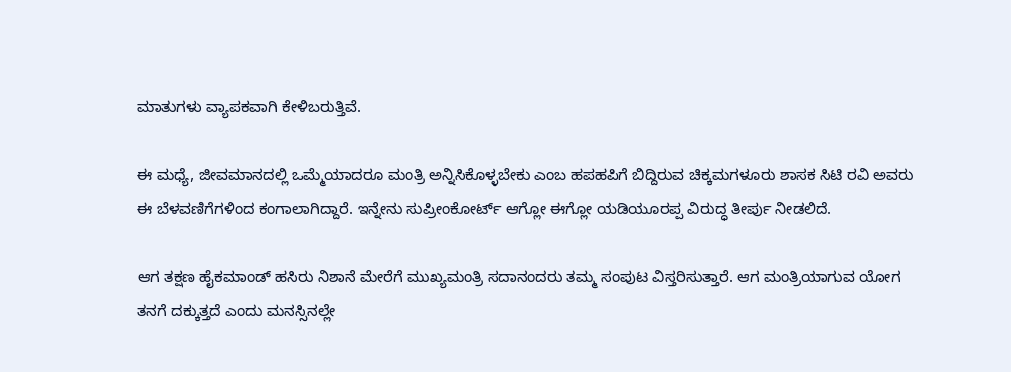ಮಾತುಗಳು ವ್ಯಾಪಕವಾಗಿ ಕೇಳಿಬರುತ್ತಿವೆ.

ಈ ಮಧ್ಯೆ, ಜೀವಮಾನದಲ್ಲಿ ಒಮ್ಮೆಯಾದರೂ ಮಂತ್ರಿ ಅನ್ನಿಸಿಕೊಳ್ಳಬೇಕು ಎಂಬ ಹಪಹಪಿಗೆ ಬಿದ್ದಿರುವ ಚಿಕ್ಕಮಗಳೂರು ಶಾಸಕ ಸಿಟಿ ರವಿ ಅವರು ಈ ಬೆಳವಣಿಗೆಗಳಿಂದ ಕಂಗಾಲಾಗಿದ್ದಾರೆ. ಇನ್ನೇನು ಸುಪ್ರೀಂಕೋರ್ಟ್ ಆಗ್ಲೋ ಈಗ್ಲೋ ಯಡಿಯೂರಪ್ಪ ವಿರುದ್ಧ ತೀರ್ಪು ನೀಡಲಿದೆ.

ಆಗ ತಕ್ಷಣ ಹೈಕಮಾಂಡ್ ಹಸಿರು ನಿಶಾನೆ ಮೇರೆಗೆ ಮುಖ್ಯಮಂತ್ರಿ ಸದಾನಂದರು ತಮ್ಮ ಸಂಪುಟ ವಿಸ್ತರಿಸುತ್ತಾರೆ. ಆಗ ಮಂತ್ರಿಯಾಗುವ ಯೋಗ ತನಗೆ ದಕ್ಕುತ್ತದೆ ಎಂದು ಮನಸ್ಸಿನಲ್ಲೇ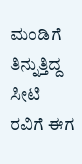ಮಂಡಿಗೆ ತಿನ್ನುತ್ತಿದ್ದ ಸೀಟಿ ರವಿಗೆ ಈಗ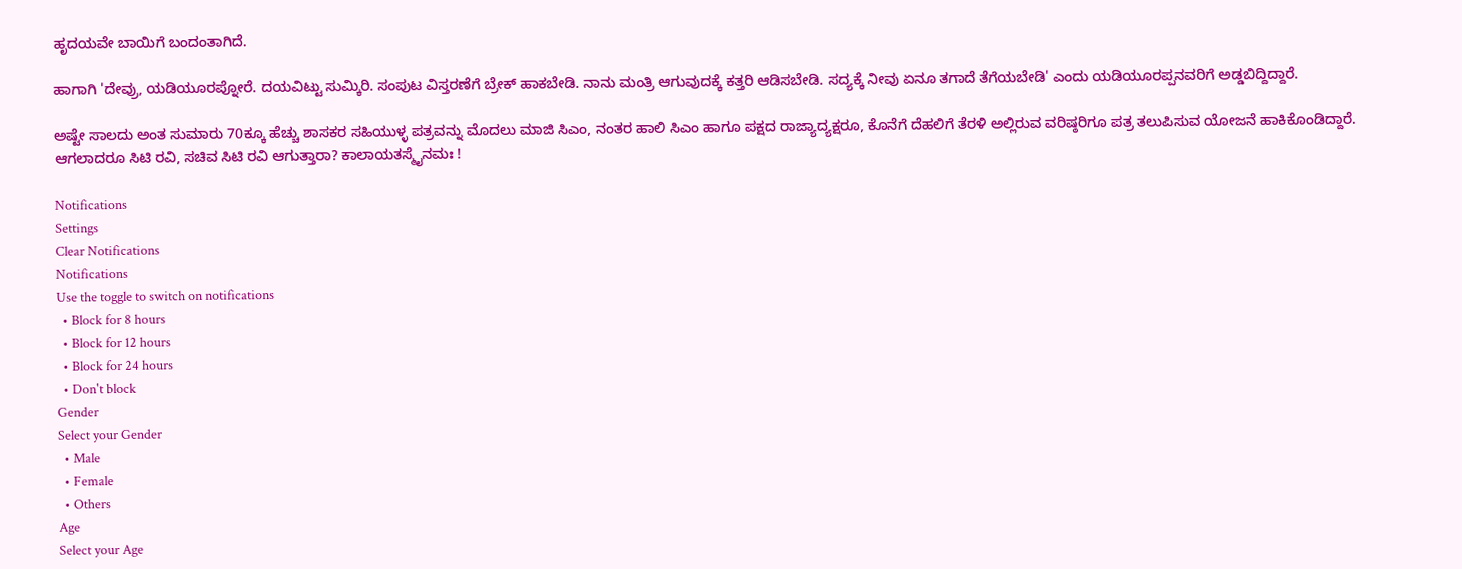ಹೃದಯವೇ ಬಾಯಿಗೆ ಬಂದಂತಾಗಿದೆ.

ಹಾಗಾಗಿ 'ದೇವ್ರು, ಯಡಿಯೂರಪ್ನೋರೆ. ದಯವಿಟ್ಟು ಸುಮ್ಕಿರಿ. ಸಂಪುಟ ವಿಸ್ತರಣೆಗೆ ಬ್ರೇಕ್ ಹಾಕಬೇಡಿ. ನಾನು ಮಂತ್ರಿ ಆಗುವುದಕ್ಕೆ ಕತ್ತರಿ ಆಡಿಸಬೇಡಿ. ಸದ್ಯಕ್ಕೆ ನೀವು ಏನೂ ತಗಾದೆ ತೆಗೆಯಬೇಡಿ' ಎಂದು ಯಡಿಯೂರಪ್ಪನವರಿಗೆ ಅಡ್ಡಬಿದ್ದಿದ್ದಾರೆ.

ಅಷ್ಟೇ ಸಾಲದು ಅಂತ ಸುಮಾರು 70ಕ್ಕೂ ಹೆಚ್ಚು ಶಾಸಕರ ಸಹಿಯುಳ್ಳ ಪತ್ರವನ್ನು ಮೊದಲು ಮಾಜಿ ಸಿಎಂ, ನಂತರ ಹಾಲಿ ಸಿಎಂ ಹಾಗೂ ಪಕ್ಷದ ರಾಜ್ಯಾದ್ಯಕ್ಷರೂ, ಕೊನೆಗೆ ದೆಹಲಿಗೆ ತೆರಳಿ ಅಲ್ಲಿರುವ ವರಿಷ್ಠರಿಗೂ ಪತ್ರ ತಲುಪಿಸುವ ಯೋಜನೆ ಹಾಕಿಕೊಂಡಿದ್ದಾರೆ. ಆಗಲಾದರೂ ಸಿಟಿ ರವಿ, ಸಚಿವ ಸಿಟಿ ರವಿ ಆಗುತ್ತಾರಾ? ಕಾಲಾಯತಸ್ಮೈನಮಃ !

Notifications
Settings
Clear Notifications
Notifications
Use the toggle to switch on notifications
  • Block for 8 hours
  • Block for 12 hours
  • Block for 24 hours
  • Don't block
Gender
Select your Gender
  • Male
  • Female
  • Others
Age
Select your Age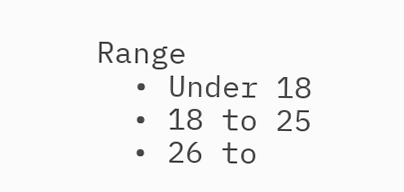Range
  • Under 18
  • 18 to 25
  • 26 to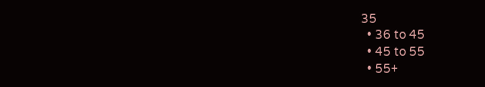35
  • 36 to 45
  • 45 to 55
  • 55+